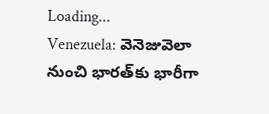Loading...
Venezuela: వెనెజువెలా నుంచి భారత్‌కు భారీగా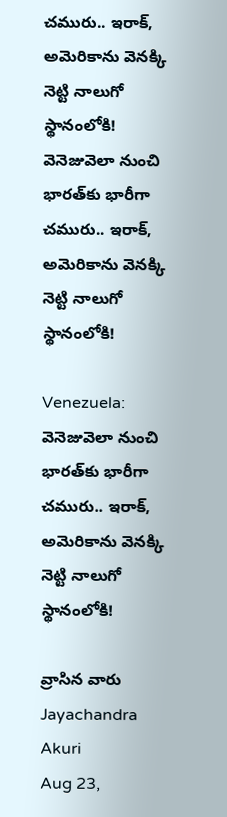చమురు.. ఇరాక్‌, అమెరికాను వెనక్కి నెట్టి నాలుగో స్థానంలోకి!
వెనెజువెలా నుంచి భారత్‌కు భారీగా చమురు.. ఇరాక్‌, అమెరికాను వెనక్కి నెట్టి నాలుగో స్థానంలోకి!

Venezuela: వెనెజువెలా నుంచి భారత్‌కు భారీగా చమురు.. ఇరాక్‌, అమెరికాను వెనక్కి నెట్టి నాలుగో స్థానంలోకి!

వ్రాసిన వారు Jayachandra Akuri
Aug 23,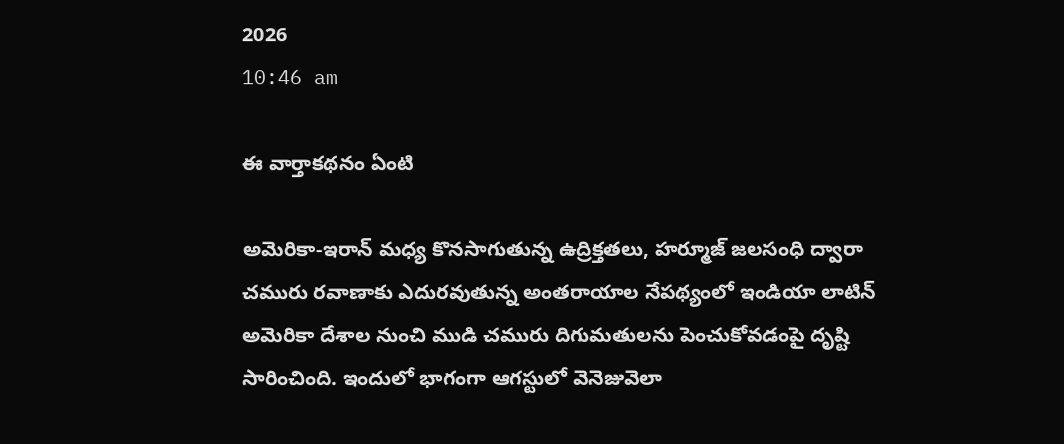2026
10:46 am

ఈ వార్తాకథనం ఏంటి

అమెరికా-ఇరాన్‌ మధ్య కొనసాగుతున్న ఉద్రిక్తతలు, హర్మూజ్‌ జలసంధి ద్వారా చమురు రవాణాకు ఎదురవుతున్న అంతరాయాల నేపథ్యంలో ఇండియా లాటిన్‌ అమెరికా దేశాల నుంచి ముడి చమురు దిగుమతులను పెంచుకోవడంపై దృష్టి సారించింది. ఇందులో భాగంగా ఆగస్టులో వెనెజువెలా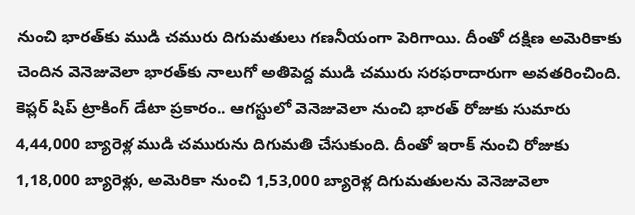నుంచి భారత్‌కు ముడి చమురు దిగుమతులు గణనీయంగా పెరిగాయి. దీంతో దక్షిణ అమెరికాకు చెందిన వెనెజువెలా భారత్‌కు నాలుగో అతిపెద్ద ముడి చమురు సరఫరాదారుగా అవతరించింది. కెప్లర్‌ షిప్‌ ట్రాకింగ్‌ డేటా ప్రకారం.. ఆగస్టులో వెనెజువెలా నుంచి భారత్‌ రోజుకు సుమారు 4,44,000 బ్యారెళ్ల ముడి చమురును దిగుమతి చేసుకుంది. దీంతో ఇరాక్‌ నుంచి రోజుకు 1,18,000 బ్యారెళ్లు, అమెరికా నుంచి 1,53,000 బ్యారెళ్ల దిగుమతులను వెనెజువెలా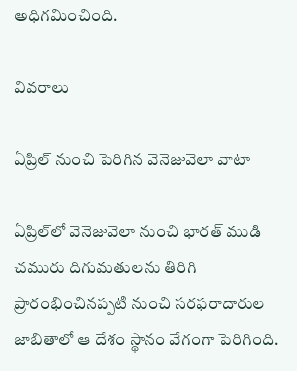అధిగమించింది.

వివరాలు

ఏప్రిల్‌ నుంచి పెరిగిన వెనెజువెలా వాటా

ఏప్రిల్‌లో వెనెజువెలా నుంచి భారత్‌ ముడి చమురు దిగుమతులను తిరిగి ప్రారంభించినప్పటి నుంచి సరఫరాదారుల జాబితాలో ఆ దేశం స్థానం వేగంగా పెరిగింది.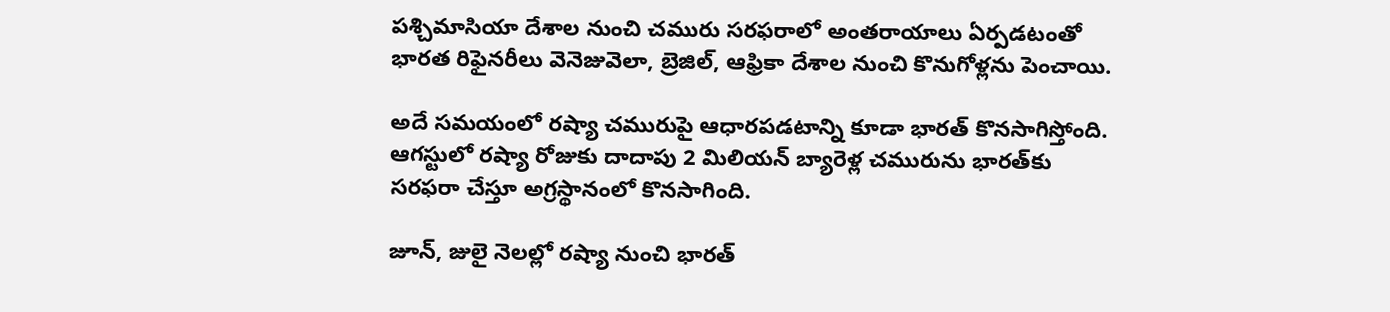పశ్చిమాసియా దేశాల నుంచి చమురు సరఫరాలో అంతరాయాలు ఏర్పడటంతో భారత రిఫైనరీలు వెనెజువెలా, బ్రెజిల్‌, ఆఫ్రికా దేశాల నుంచి కొనుగోళ్లను పెంచాయి.

అదే సమయంలో రష్యా చమురుపై ఆధారపడటాన్ని కూడా భారత్‌ కొనసాగిస్తోంది. ఆగస్టులో రష్యా రోజుకు దాదాపు 2 మిలియన్‌ బ్యారెళ్ల చమురును భారత్‌కు సరఫరా చేస్తూ అగ్రస్థానంలో కొనసాగింది.

జూన్‌, జులై నెలల్లో రష్యా నుంచి భారత్‌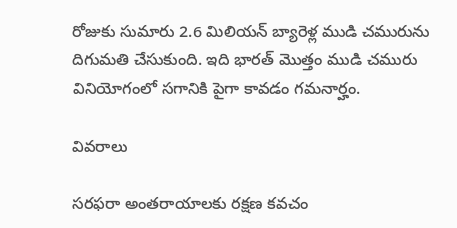రోజుకు సుమారు 2.6 మిలియన్‌ బ్యారెళ్ల ముడి చమురును దిగుమతి చేసుకుంది. ఇది భారత్‌ మొత్తం ముడి చమురు వినియోగంలో సగానికి పైగా కావడం గమనార్హం.

వివరాలు

సరఫరా అంతరాయాలకు రక్షణ కవచం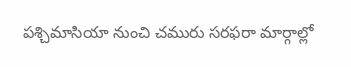పశ్చిమాసియా నుంచి చమురు సరఫరా మార్గాల్లో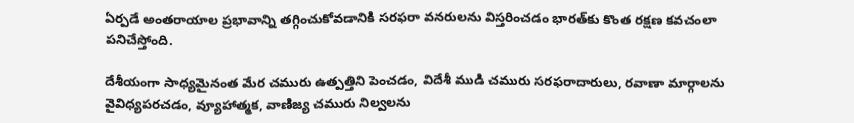ఏర్పడే అంతరాయాల ప్రభావాన్ని తగ్గించుకోవడానికి సరఫరా వనరులను విస్తరించడం భారత్‌కు కొంత రక్షణ కవచంలా పనిచేస్తోంది.

దేశీయంగా సాధ్యమైనంత మేర చమురు ఉత్పత్తిని పెంచడం, విదేశీ ముడి చమురు సరఫరాదారులు, రవాణా మార్గాలను వైవిధ్యపరచడం, వ్యూహాత్మక, వాణిజ్య చమురు నిల్వలను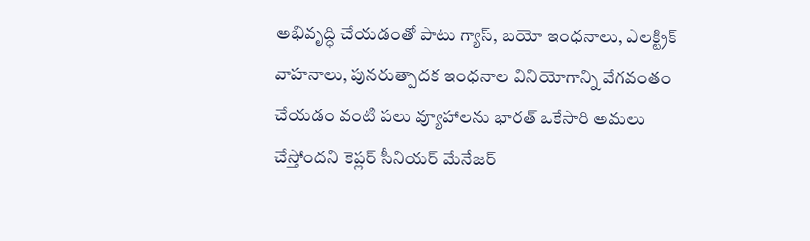అభివృద్ధి చేయడంతో పాటు గ్యాస్‌, బయో ఇంధనాలు, ఎలక్ట్రిక్‌ వాహనాలు, పునరుత్పాదక ఇంధనాల వినియోగాన్ని వేగవంతం చేయడం వంటి పలు వ్యూహాలను భారత్‌ ఒకేసారి అమలు చేస్తోందని కెప్లర్‌ సీనియర్‌ మేనేజర్‌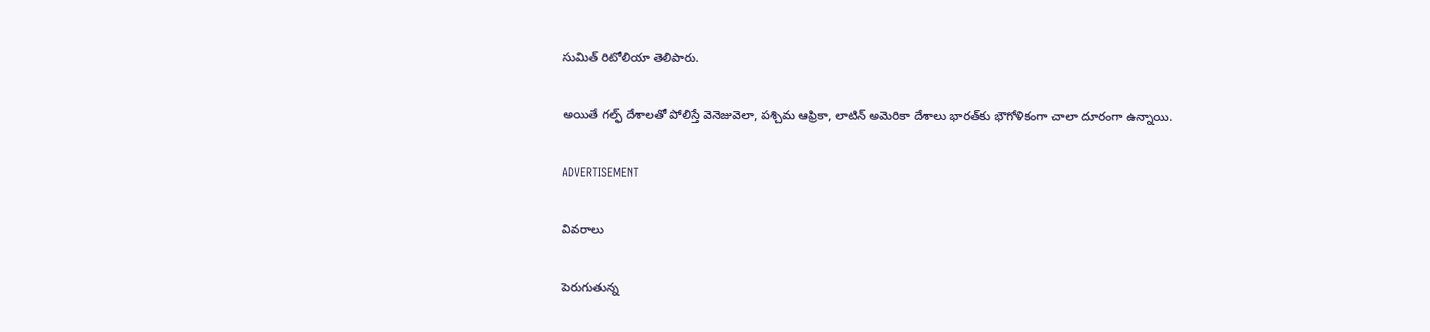సుమిత్‌ రిటోలియా తెలిపారు.

అయితే గల్ఫ్‌ దేశాలతో పోలిస్తే వెనెజువెలా, పశ్చిమ ఆఫ్రికా, లాటిన్‌ అమెరికా దేశాలు భారత్‌కు భౌగోళికంగా చాలా దూరంగా ఉన్నాయి.

ADVERTISEMENT

వివరాలు

పెరుగుతున్న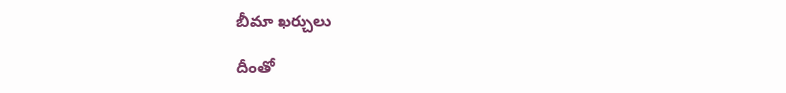బీమా ఖర్చులు

దీంతో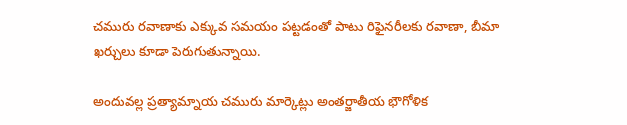చమురు రవాణాకు ఎక్కువ సమయం పట్టడంతో పాటు రిఫైనరీలకు రవాణా, బీమా ఖర్చులు కూడా పెరుగుతున్నాయి.

అందువల్ల ప్రత్యామ్నాయ చమురు మార్కెట్లు అంతర్జాతీయ భౌగోళిక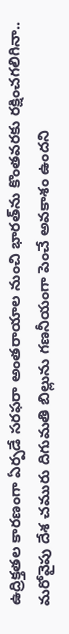ఉద్రిక్తతల కారణంగా ఏర్పడే సరఫరా అంతరాయాల నుంచి భారత్‌ను కొంతవరకు రక్షించగలిగినా.. మరోవైపు దేశ చమురు దిగుమతి బిల్లును గణనీయంగా పెంచే అవకాశం ఉందని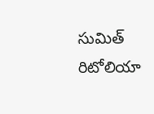సుమిత్‌ రిటోలియా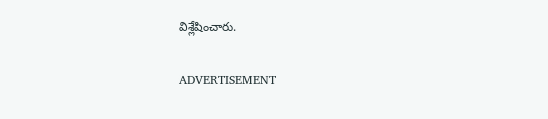విశ్లేషించారు.

ADVERTISEMENT